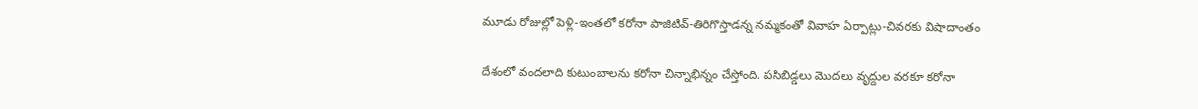మూడు రోజుల్లో పెళ్లి-ఇంతలో కరోనా పాజిటివ్-తిరిగొస్తాడన్న నమ్మకంతో వివాహ ఏర్పాట్లు-చివరకు విషాదాంతం

దేశంలో వందలాది కుటుంబాలను కరోనా చిన్నాభిన్నం చేస్తోంది. పసిబిడ్డలు మొదలు వృద్దుల వరకూ కరోనా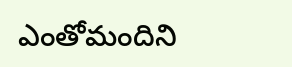ఎంతోమందిని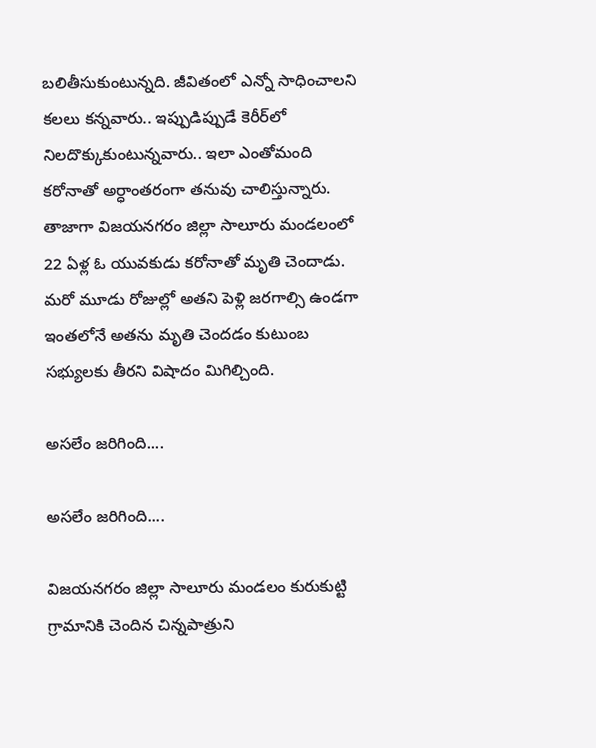బలితీసుకుంటున్నది. జీవితంలో ఎన్నో సాధించాలని కలలు కన్నవారు.. ఇప్పుడిప్పుడే కెరీర్‌లో నిలదొక్కుకుంటున్నవారు.. ఇలా ఎంతోమంది కరోనాతో అర్ధాంతరంగా తనువు చాలిస్తున్నారు. తాజాగా విజయనగరం జిల్లా సాలూరు మండలంలో 22 ఏళ్ల ఓ యువకుడు కరోనాతో మృతి చెందాడు. మరో మూడు రోజుల్లో అతని పెళ్లి జరగాల్సి ఉండగా ఇంతలోనే అతను మృతి చెందడం కుటుంబ సభ్యులకు తీరని విషాదం మిగిల్చింది.

అసలేం జరిగింది....

అసలేం జరిగింది....

విజయనగరం జిల్లా సాలూరు మండలం కురుకుట్టి గ్రామానికి చెందిన చిన్నపాత్రుని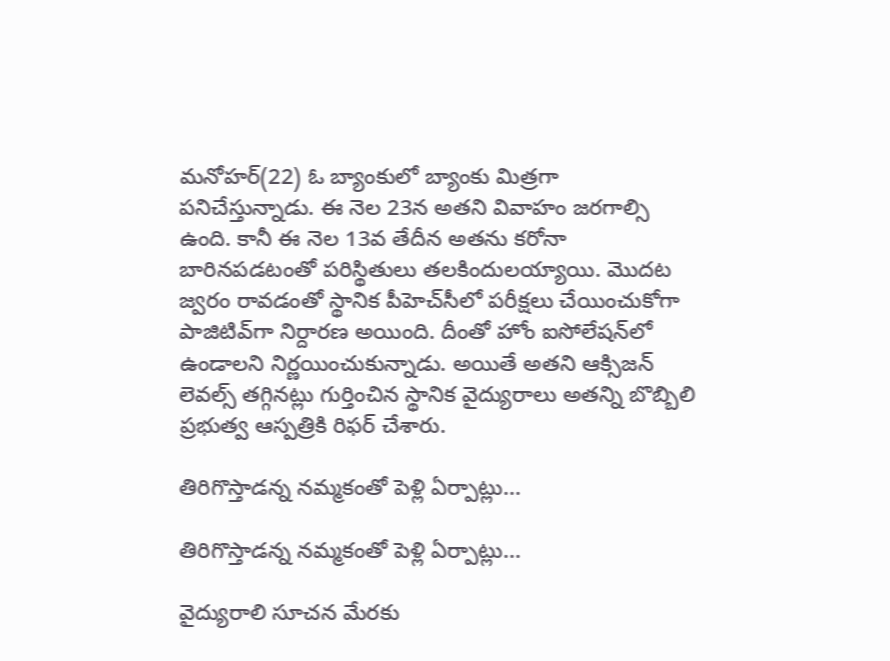మనోహర్(22) ఓ బ్యాంకులో బ్యాంకు మిత్రగా పనిచేస్తున్నాడు. ఈ నెల 23న అతని వివాహం జరగాల్సి ఉంది. కానీ ఈ నెల 13వ తేదీన అతను కరోనా బారినపడటంతో పరిస్థితులు తలకిందులయ్యాయి. మొదట జ్వరం రావడంతో స్థానిక పీహెచ్‌సీలో పరీక్షలు చేయించుకోగా పాజిటివ్‌గా నిర్దారణ అయింది. దీంతో హోం ఐసోలేషన్‌లో ఉండాలని నిర్ణయించుకున్నాడు. అయితే అతని ఆక్సిజన్ లెవల్స్ తగ్గినట్లు గుర్తించిన స్థానిక వైద్యురాలు అతన్ని బొబ్బిలి ప్రభుత్వ ఆస్పత్రికి రిఫర్ చేశారు.

తిరిగొస్తాడన్న నమ్మకంతో పెళ్లి ఏర్పాట్లు...

తిరిగొస్తాడన్న నమ్మకంతో పెళ్లి ఏర్పాట్లు...

వైద్యురాలి సూచన మేరకు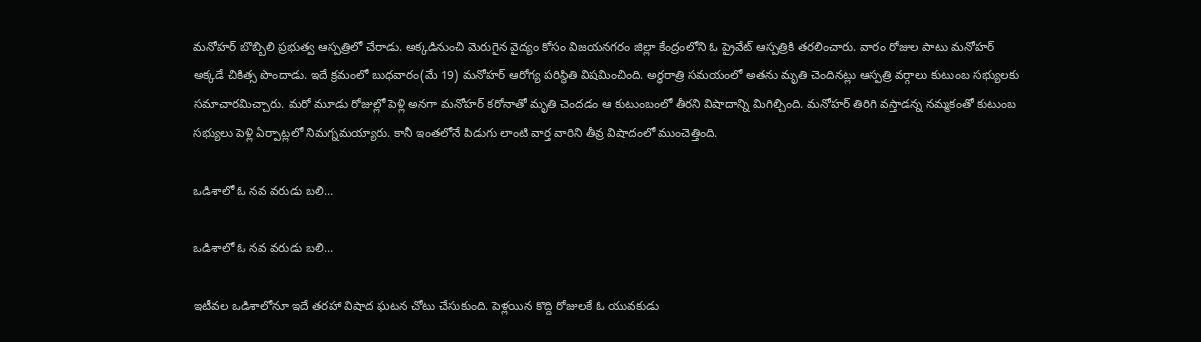మనోహర్ బొబ్బిలి ప్రభుత్వ ఆస్పత్రిలో చేరాడు. అక్కడినుంచి మెరుగైన వైద్యం కోసం విజయనగరం జిల్లా కేంద్రంలోని ఓ ప్రైవేట్ ఆస్పత్రికి తరలించారు. వారం రోజుల పాటు మనోహర్ అక్కడే చికిత్స పొందాడు. ఇదే క్రమంలో బుధవారం(మే 19) మనోహర్ ఆరోగ్య పరిస్థితి విషమించింది. అర్ధరాత్రి సమయంలో అతను మృతి చెందినట్లు ఆస్పత్రి వర్గాలు కుటుంబ సభ్యులకు సమాచారమిచ్చారు. మరో మూడు రోజుల్లో పెళ్లి అనగా మనోహర్ కరోనాతో మృతి చెందడం ఆ కుటుంబంలో తీరని విషాదాన్ని మిగిల్చింది. మనోహర్ తిరిగి వస్తాడన్న నమ్మకంతో కుటుంబ సభ్యులు పెళ్లి ఏర్పాట్లలో నిమగ్నమయ్యారు. కానీ ఇంతలోనే పిడుగు లాంటి వార్త వారిని తీవ్ర విషాదంలో ముంచెత్తింది.

ఒడిశాలో ఓ నవ వరుడు బలి...

ఒడిశాలో ఓ నవ వరుడు బలి...

ఇటీవల ఒడిశాలోనూ ఇదే తరహా విషాద ఘటన చోటు చేసుకుంది. పెళ్లయిన కొద్ది రోజులకే ఓ యువకుడు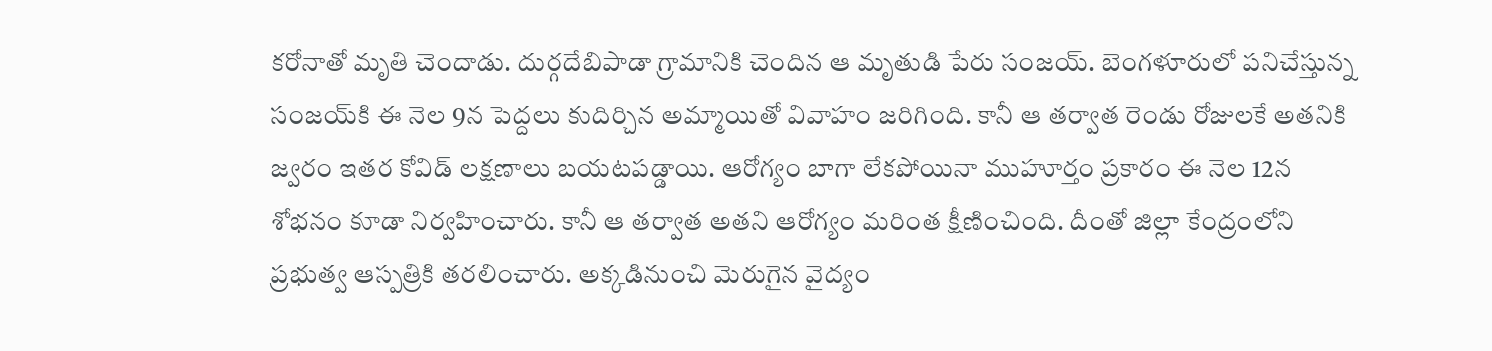కరోనాతో మృతి చెందాడు. దుర్గదేబిపాడా గ్రామానికి చెందిన ఆ మృతుడి పేరు సంజయ్. బెంగళూరులో పనిచేస్తున్న సంజయ్‌కి ఈ నెల 9న పెద్దలు కుదిర్చిన అమ్మాయితో వివాహం జరిగింది. కానీ ఆ తర్వాత రెండు రోజులకే అతనికి జ్వరం ఇతర కోవిడ్ లక్షణాలు బయటపడ్డాయి. ఆరోగ్యం బాగా లేకపోయినా ముహూర్తం ప్రకారం ఈ నెల 12న శోభనం కూడా నిర్వహించారు. కానీ ఆ తర్వాత అతని ఆరోగ్యం మరింత క్షీణించింది. దీంతో జిల్లా కేంద్రంలోని ప్రభుత్వ ఆస్పత్రికి తరలించారు. అక్కడినుంచి మెరుగైన వైద్యం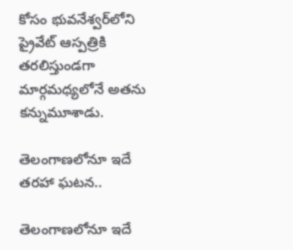కోసం భువనేశ్వర్‌లోని ప్రైవేట్ ఆస్పత్రికి తరలిస్తుండగా మార్గమధ్యలోనే అతను కన్నుమూశాడు.

తెలంగాణలోనూ ఇదే తరహా ఘటన..

తెలంగాణలోనూ ఇదే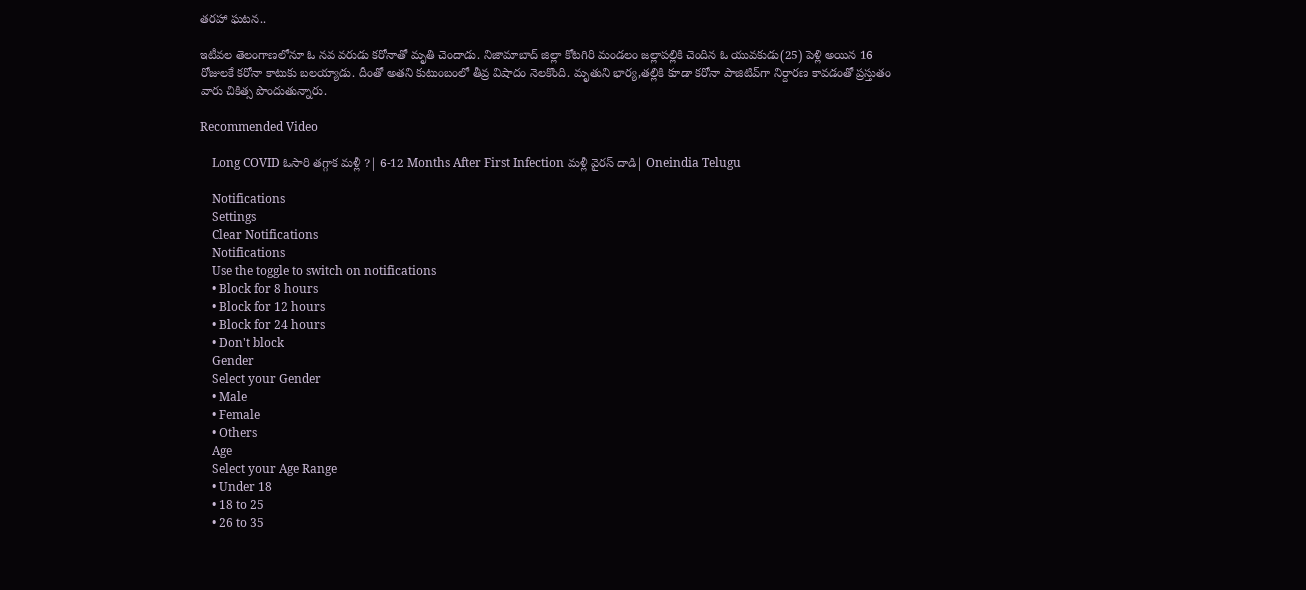తరహా ఘటన..

ఇటీవల తెలంగాణలోనూ ఓ నవ వరుడు కరోనాతో మృతి చెందాడు. నిజామాబాద్ జిల్లా కోటగిరి మండలం జల్లాపల్లికి చెందిన ఓ యువకుడు(25) పెళ్లి అయిన 16 రోజులకే కరోనా కాటుకు బలయ్యాడు. దీంతో అతని కుటుంబంలో తీవ్ర విషాదం నెలకొంది. మృతుని భార్య,తల్లికి కూడా కరోనా పాజిటివ్‌గా నిర్దారణ కావడంతో ప్రస్తుతం వారు చికిత్స పొందుతున్నారు.

Recommended Video

    Long COVID ఓసారి తగ్గాక మళ్లీ ?| 6-12 Months After First Infection మళ్లీ వైరస్ దాడి| Oneindia Telugu

    Notifications
    Settings
    Clear Notifications
    Notifications
    Use the toggle to switch on notifications
    • Block for 8 hours
    • Block for 12 hours
    • Block for 24 hours
    • Don't block
    Gender
    Select your Gender
    • Male
    • Female
    • Others
    Age
    Select your Age Range
    • Under 18
    • 18 to 25
    • 26 to 35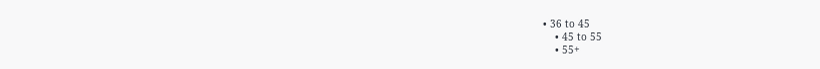• 36 to 45
    • 45 to 55
    • 55+